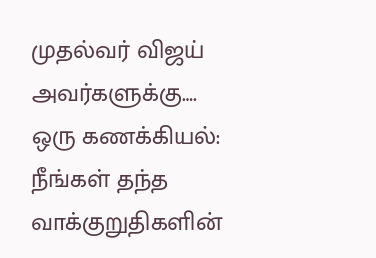முதல்வர் விஜய் அவர்களுக்கு….
ஒரு கணக்கியல்:
நீங்கள் தந்த வாக்குறுதிகளின்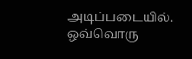அடிப்படையில். ஒவ்வொரு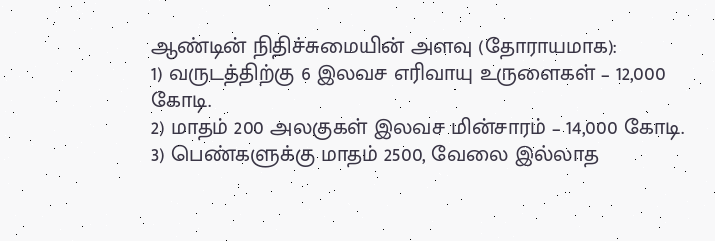ஆண்டின் நிதிச்சுமையின் அளவு (தோராயமாக):
1) வருடத்திற்கு 6 இலவச எரிவாயு உருளைகள் – 12,000 கோடி.
2) மாதம் 200 அலகுகள் இலவச மின்சாரம் – 14,000 கோடி.
3) பெண்களுக்கு மாதம் 2500, வேலை இல்லாத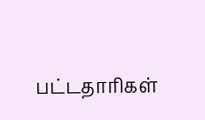பட்டதாரிகள்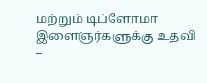மற்றும் டிப்ளோமா இளைஞர்களுக்கு உதவி –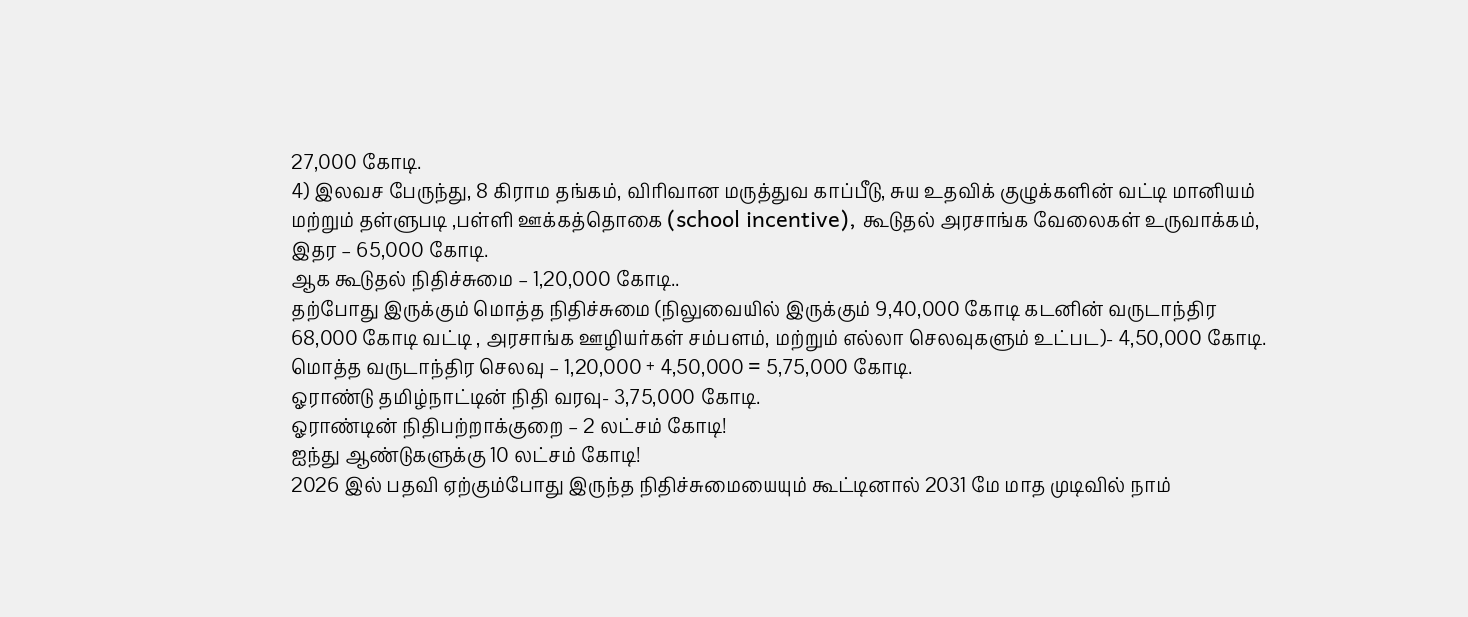27,000 கோடி.
4) இலவச பேருந்து, 8 கிராம தங்கம், விரிவான மருத்துவ காப்பீடு, சுய உதவிக் குழுக்களின் வட்டி மானியம் மற்றும் தள்ளுபடி ,பள்ளி ஊக்கத்தொகை (school incentive), கூடுதல் அரசாங்க வேலைகள் உருவாக்கம், இதர – 65,000 கோடி.
ஆக கூடுதல் நிதிச்சுமை – 1,20,000 கோடி..
தற்போது இருக்கும் மொத்த நிதிச்சுமை (நிலுவையில் இருக்கும் 9,40,000 கோடி கடனின் வருடாந்திர 68,000 கோடி வட்டி , அரசாங்க ஊழியர்கள் சம்பளம், மற்றும் எல்லா செலவுகளும் உட்பட)- 4,50,000 கோடி.
மொத்த வருடாந்திர செலவு – 1,20,000 + 4,50,000 = 5,75,000 கோடி.
ஓராண்டு தமிழ்நாட்டின் நிதி வரவு- 3,75,000 கோடி.
ஓராண்டின் நிதிபற்றாக்குறை – 2 லட்சம் கோடி!
ஐந்து ஆண்டுகளுக்கு 10 லட்சம் கோடி!
2026 இல் பதவி ஏற்கும்போது இருந்த நிதிச்சுமையையும் கூட்டினால் 2031 மே மாத முடிவில் நாம்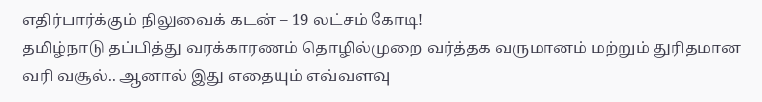எதிர்பார்க்கும் நிலுவைக் கடன் – 19 லட்சம் கோடி!
தமிழ்நாடு தப்பித்து வரக்காரணம் தொழில்முறை வர்த்தக வருமானம் மற்றும் துரிதமான வரி வசூல்.. ஆனால் இது எதையும் எவ்வளவு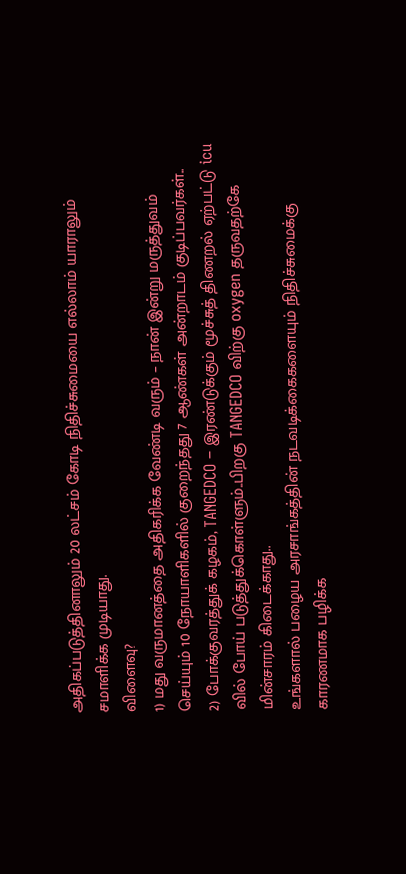அதிகப்படுத்தினாலும் 20 லட்சம் கோடி நிதிச்சுமையை எல்லாம் யாராலும் சமாளிக்க முடியாது.
விளைவு?
1) மது வருமானத்தை அதிகரிக்க வேண்டி வரும் – நான் இன்று மருத்துவம் செய்யும் 10 நோயாளிகளில் குறைந்தது 7 ஆண்கள் அன்றாடம் குடிப்பவர்கள்..
2) போக்குவரத்துக் கழகம், TANGEDCO – இரண்டுக்கும் மூச்சுத் திணறல் ஏற்பட்டு icu வில் போய் படுத்துக்கொள்ளும்..பிறகு TANGEDCO விற்கு oxygen தருவதற்கே மின்சாரம் கிடைக்காது..
உங்களால் பழைய அரசாங்கத்தின் நடவடிக்கைகளையும் நிதிச்சுமைக்கு காரணமாக பழிக்க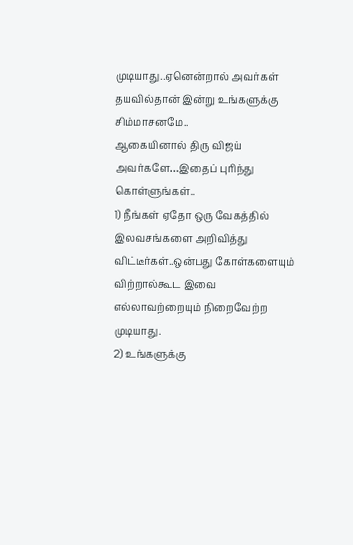முடியாது..ஏனென்றால் அவர்கள் தயவில்தான் இன்று உங்களுக்கு சிம்மாசனமே..
ஆகையினால் திரு விஜய் அவர்களே…இதைப் புரிந்து கொள்ளுங்கள்..
1) நீங்கள் ஏதோ ஒரு வேகத்தில் இலவசங்களை அறிவித்து விட்டீர்கள்..ஒன்பது கோள்களையும் விற்றால்கூட இவை எல்லாவற்றையும் நிறைவேற்ற முடியாது.
2) உங்களுக்கு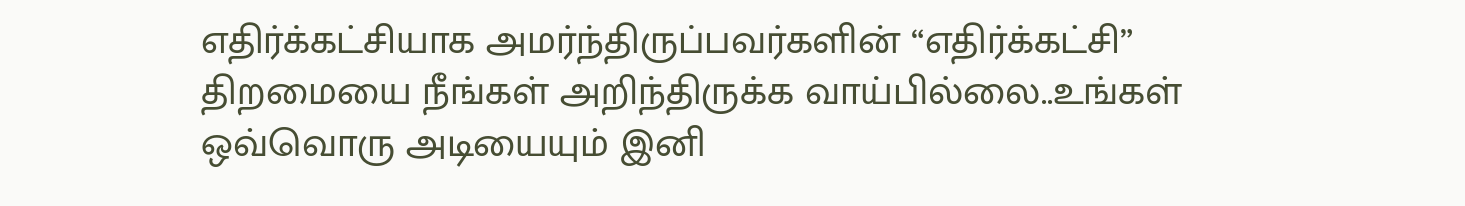எதிர்க்கட்சியாக அமர்ந்திருப்பவர்களின் “எதிர்க்கட்சி” திறமையை நீங்கள் அறிந்திருக்க வாய்பில்லை..உங்கள் ஒவ்வொரு அடியையும் இனி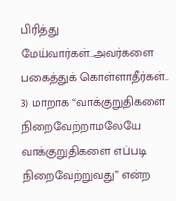பிரித்து மேய்வார்கள்..அவர்களை பகைத்துக் கொள்ளாதீர்கள்..
3) மாறாக “வாக்குறுதிகளை நிறைவேற்றாமலேயே வாக்குறுதிகளை எப்படி நிறைவேற்றுவது” என்ற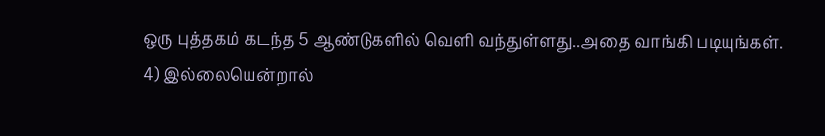ஒரு புத்தகம் கடந்த 5 ஆண்டுகளில் வெளி வந்துள்ளது..அதை வாங்கி படியுங்கள்.
4) இல்லையென்றால்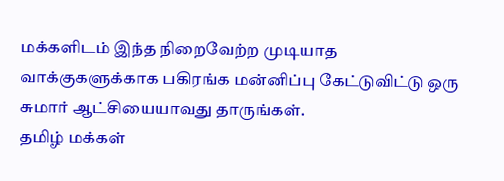மக்களிடம் இந்த நிறைவேற்ற முடியாத வாக்குகளுக்காக பகிரங்க மன்னிப்பு கேட்டுவிட்டு ஒரு சுமார் ஆட்சியையாவது தாருங்கள்.
தமிழ் மக்கள்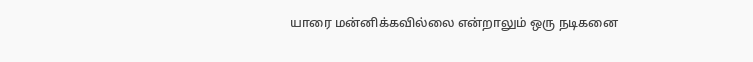யாரை மன்னிக்கவில்லை என்றாலும் ஒரு நடிகனை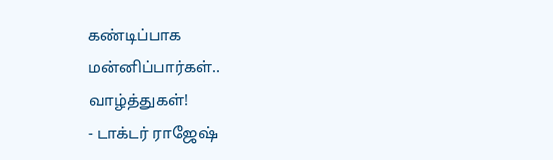கண்டிப்பாக மன்னிப்பார்கள்.. வாழ்த்துகள்!
- டாக்டர் ராஜேஷ்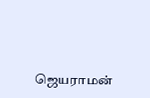ஜெயராமன்